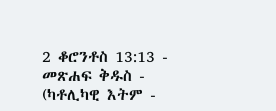2 ቆሮንቶስ 13:13 - መጽሐፍ ቅዱስ - (ካቶሊካዊ እትም -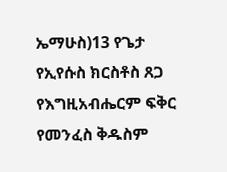ኤማሁስ)13 የጌታ የኢየሱስ ክርስቶስ ጸጋ የእግዚአብሔርም ፍቅር የመንፈስ ቅዱስም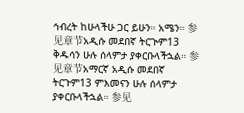ኅብረት ከሁላችሁ ጋር ይሁን። አሜን። 参见章节አዲሱ መደበኛ ትርጒም13 ቅዱሳን ሁሉ ሰላምታ ያቀርቡላችኋል። 参见章节አማርኛ አዲሱ መደበኛ ትርጉም13 ምእመናን ሁሉ ሰላምታ ያቀርቡላችኋል። 参见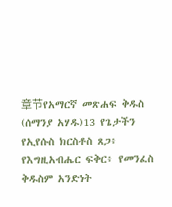章节የአማርኛ መጽሐፍ ቅዱስ (ሰማንያ አሃዱ)13 የጌታችን የኢየሱስ ክርስቶስ ጸጋ፥ የእግዚአብሔር ፍቅር፥ የመንፈስ ቅዱስም አንድነት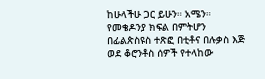ከሁላችሁ ጋር ይሁን። አሜን። የመቄዶንያ ክፍል በምትሆን በፊልጵስዩስ ተጽፎ በቲቶና በሉቃስ እጅ ወደ ቆሮንቶስ ሰዎች የተላከው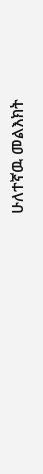ሁለተኛዉ መልእክት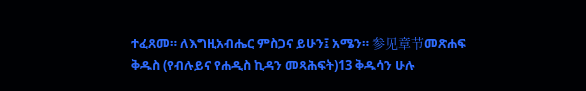ተፈጸመ። ለእግዚአብሔር ምስጋና ይሁን፤ አሜን። 参见章节መጽሐፍ ቅዱስ (የብሉይና የሐዲስ ኪዳን መጻሕፍት)13 ቅዱሳን ሁሉ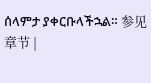ሰላምታ ያቀርቡላችኋል። 参见章节 |